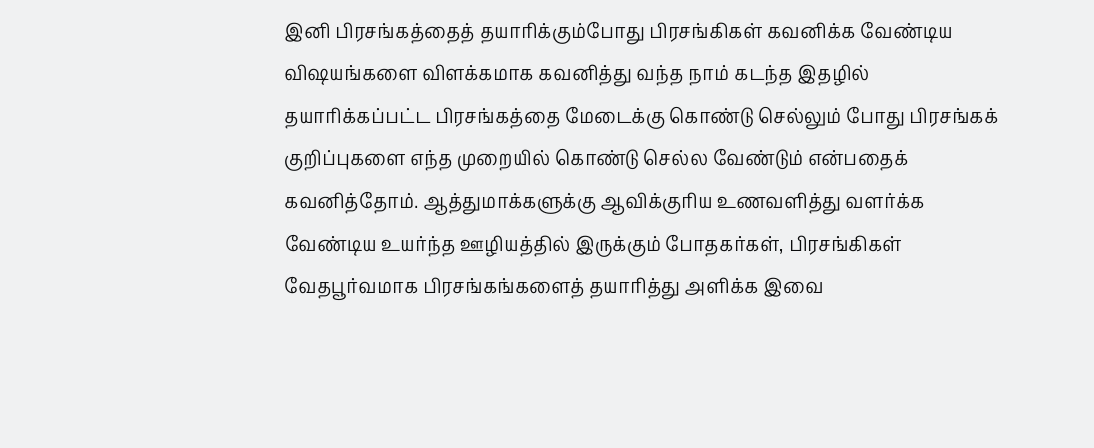இனி பிரசங்கத்தைத் தயாரிக்கும்போது பிரசங்கிகள் கவனிக்க வேண்டிய விஷயங்களை விளக்கமாக கவனித்து வந்த நாம் கடந்த இதழில் தயாரிக்கப்பட்ட பிரசங்கத்தை மேடைக்கு கொண்டு செல்லும் போது பிரசங்கக் குறிப்புகளை எந்த முறையில் கொண்டு செல்ல வேண்டும் என்பதைக் கவனித்தோம். ஆத்துமாக்களுக்கு ஆவிக்குரிய உணவளித்து வளர்க்க வேண்டிய உயர்ந்த ஊழியத்தில் இருக்கும் போதகர்கள், பிரசங்கிகள் வேதபூர்வமாக பிரசங்கங்களைத் தயாரித்து அளிக்க இவை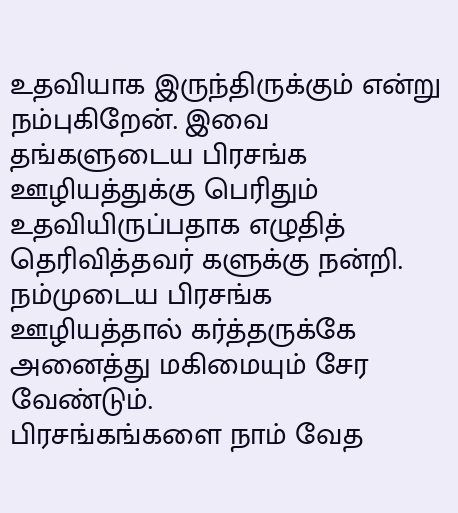உதவியாக இருந்திருக்கும் என்று நம்புகிறேன். இவை தங்களுடைய பிரசங்க ஊழியத்துக்கு பெரிதும் உதவியிருப்பதாக எழுதித் தெரிவித்தவர் களுக்கு நன்றி. நம்முடைய பிரசங்க ஊழியத்தால் கர்த்தருக்கே அனைத்து மகிமையும் சேர வேண்டும்.
பிரசங்கங்களை நாம் வேத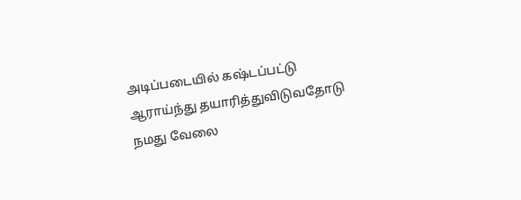அடிப்படையில் கஷ்டப்பட்டு ஆராய்ந்து தயாரித்துவிடுவதோடு நமது வேலை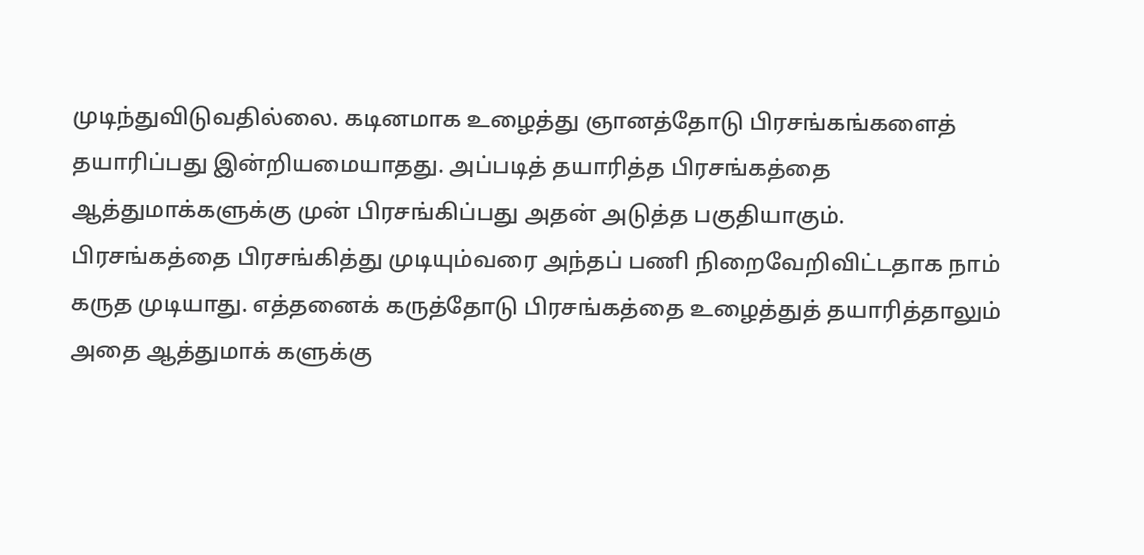முடிந்துவிடுவதில்லை. கடினமாக உழைத்து ஞானத்தோடு பிரசங்கங்களைத் தயாரிப்பது இன்றியமையாதது. அப்படித் தயாரித்த பிரசங்கத்தை ஆத்துமாக்களுக்கு முன் பிரசங்கிப்பது அதன் அடுத்த பகுதியாகும். பிரசங்கத்தை பிரசங்கித்து முடியும்வரை அந்தப் பணி நிறைவேறிவிட்டதாக நாம் கருத முடியாது. எத்தனைக் கருத்தோடு பிரசங்கத்தை உழைத்துத் தயாரித்தாலும் அதை ஆத்துமாக் களுக்கு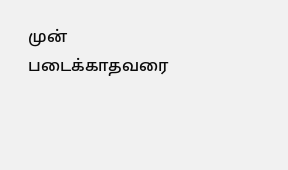முன் படைக்காதவரை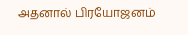அதனால் பிரயோஜனம்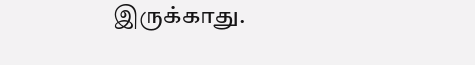இருக்காது.